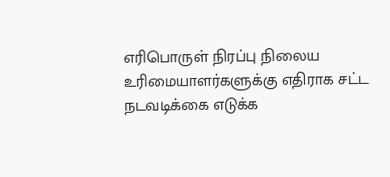எரிபொருள் நிரப்பு நிலைய உரிமையாளர்களுக்கு எதிராக சட்ட நடவடிக்கை எடுக்க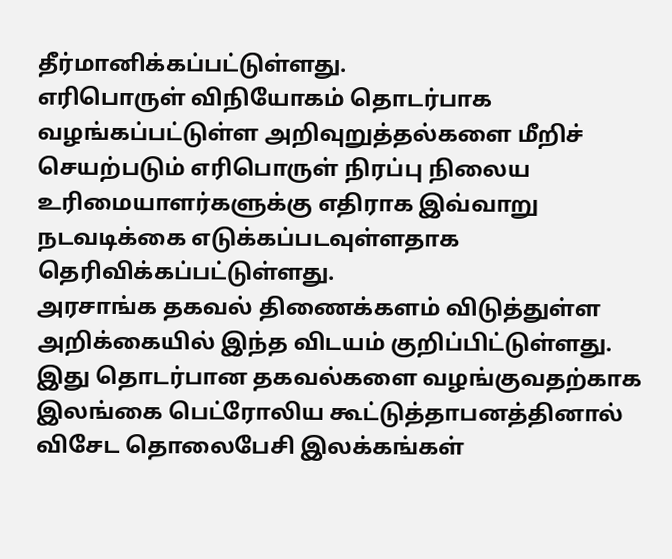தீர்மானிக்கப்பட்டுள்ளது.
எரிபொருள் விநியோகம் தொடர்பாக வழங்கப்பட்டுள்ள அறிவுறுத்தல்களை மீறிச் செயற்படும் எரிபொருள் நிரப்பு நிலைய உரிமையாளர்களுக்கு எதிராக இவ்வாறு நடவடிக்கை எடுக்கப்படவுள்ளதாக தெரிவிக்கப்பட்டுள்ளது.
அரசாங்க தகவல் திணைக்களம் விடுத்துள்ள அறிக்கையில் இந்த விடயம் குறிப்பிட்டுள்ளது.
இது தொடர்பான தகவல்களை வழங்குவதற்காக இலங்கை பெட்ரோலிய கூட்டுத்தாபனத்தினால் விசேட தொலைபேசி இலக்கங்கள்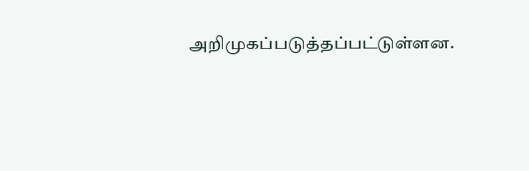அறிமுகப்படுத்தப்பட்டுள்ளன.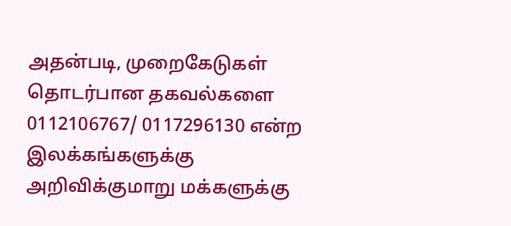அதன்படி, முறைகேடுகள் தொடர்பான தகவல்களை 0112106767/ 0117296130 என்ற இலக்கங்களுக்கு அறிவிக்குமாறு மக்களுக்கு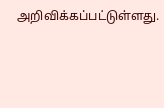அறிவிக்கப்பட்டுள்ளது.